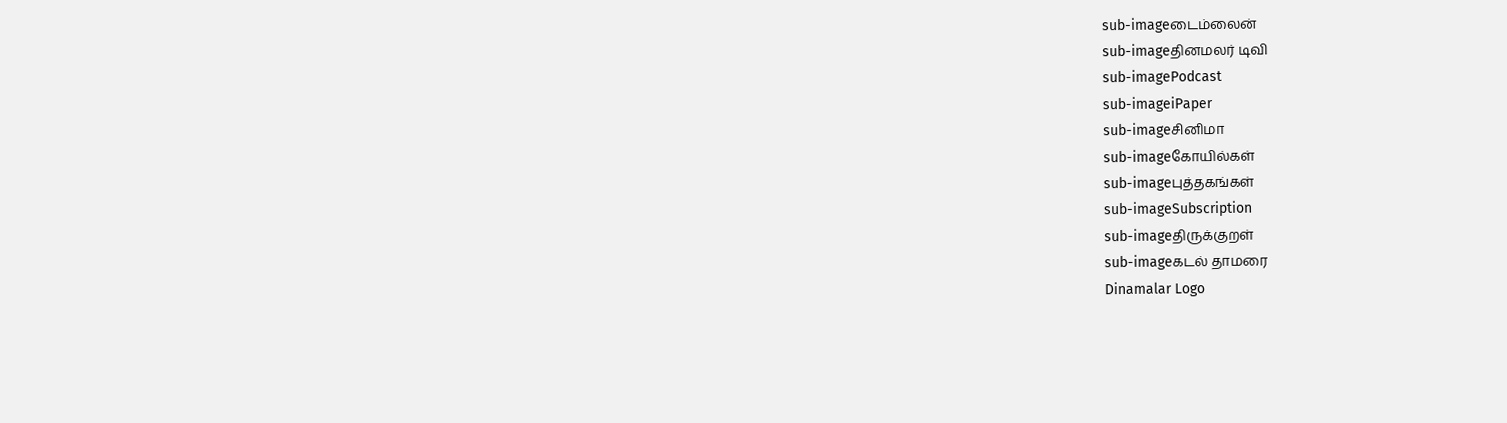sub-imageடைம்லைன்
sub-imageதினமலர் டிவி
sub-imagePodcast
sub-imageiPaper
sub-imageசினிமா
sub-imageகோயில்கள்
sub-imageபுத்தகங்கள்
sub-imageSubscription
sub-imageதிருக்குறள்
sub-imageகடல் தாமரை
Dinamalar Logo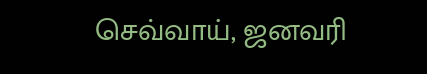செவ்வாய், ஜனவரி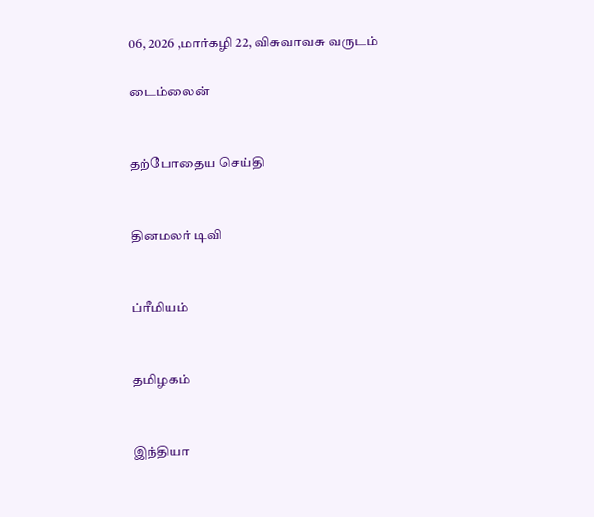06, 2026 ,மார்கழி 22, விசுவாவசு வருடம்

டைம்லைன்


தற்போதைய செய்தி


தினமலர் டிவி


ப்ரீமியம்


தமிழகம்


இந்தியா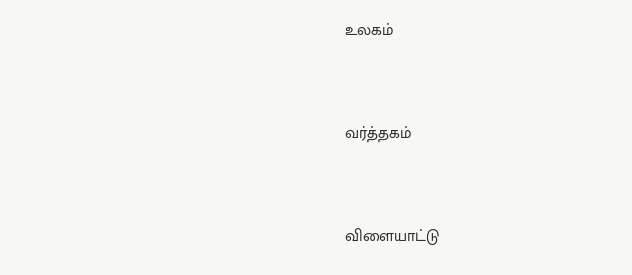உலகம்


வர்த்தகம்


விளையாட்டு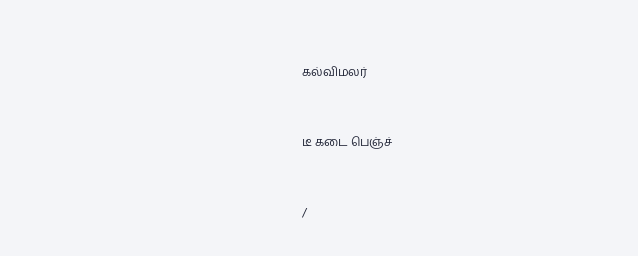கல்விமலர்


டீ கடை பெஞ்ச்


/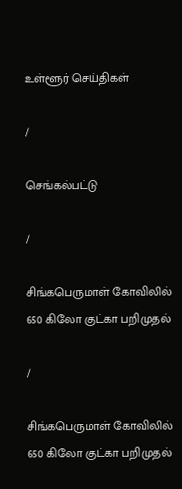உள்ளூர் செய்திகள்

/

செங்கல்பட்டு

/

சிங்கபெருமாள் கோவிலில் 650 கிலோ குட்கா பறிமுதல்

/

சிங்கபெருமாள் கோவிலில் 650 கிலோ குட்கா பறிமுதல்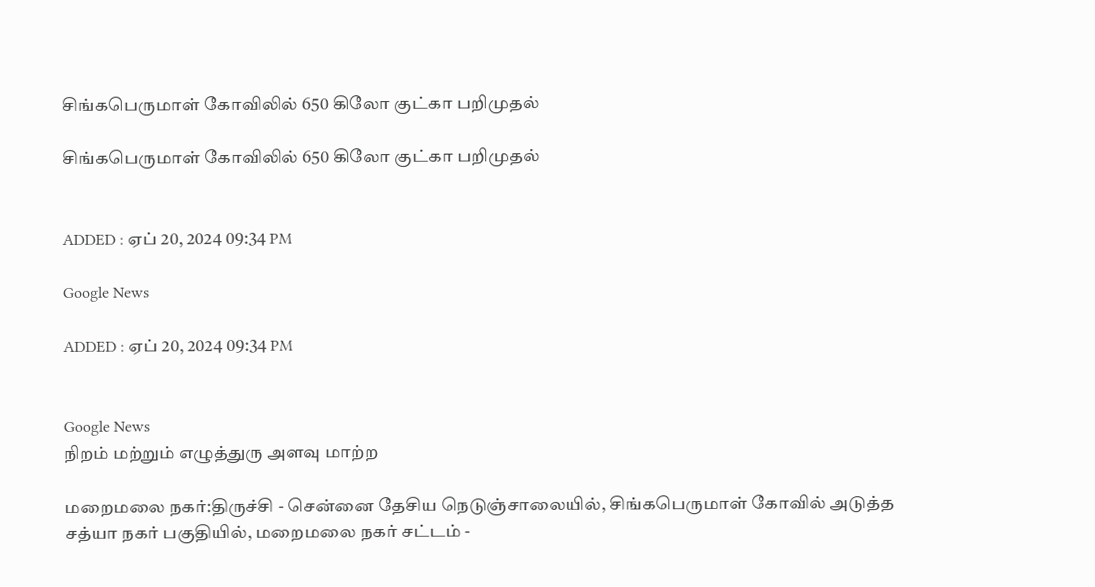சிங்கபெருமாள் கோவிலில் 650 கிலோ குட்கா பறிமுதல்

சிங்கபெருமாள் கோவிலில் 650 கிலோ குட்கா பறிமுதல்


ADDED : ஏப் 20, 2024 09:34 PM

Google News

ADDED : ஏப் 20, 2024 09:34 PM


Google News
நிறம் மற்றும் எழுத்துரு அளவு மாற்ற

மறைமலை நகர்:திருச்சி - சென்னை தேசிய நெடுஞ்சாலையில், சிங்கபெருமாள் கோவில் அடுத்த சத்யா நகர் பகுதியில், மறைமலை நகர் சட்டம் -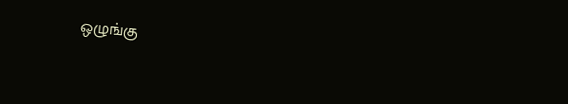ஒழுங்கு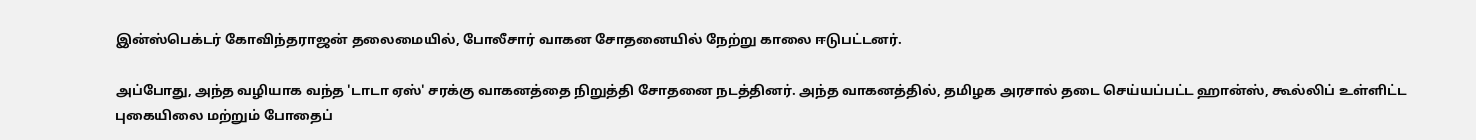இன்ஸ்பெக்டர் கோவிந்தராஜன் தலைமையில், போலீசார் வாகன சோதனையில் நேற்று காலை ஈடுபட்டனர்.

அப்போது, அந்த வழியாக வந்த 'டாடா ஏஸ்' சரக்கு வாகனத்தை நிறுத்தி சோதனை நடத்தினர். அந்த வாகனத்தில், தமிழக அரசால் தடை செய்யப்பட்ட ஹான்ஸ், கூல்லிப் உள்ளிட்ட புகையிலை மற்றும் போதைப்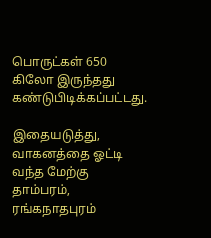பொருட்கள் 650 கிலோ இருந்தது கண்டுபிடிக்கப்பட்டது.

இதையடுத்து, வாகனத்தை ஓட்டி வந்த மேற்கு தாம்பரம், ரங்கநாதபுரம்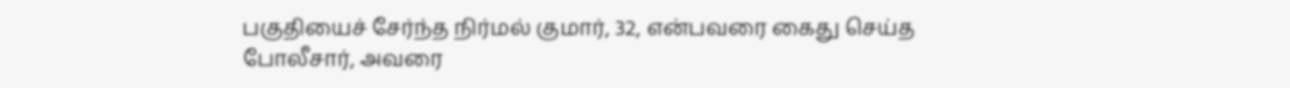பகுதியைச் சேர்ந்த நிர்மல் குமார், 32, என்பவரை கைது செய்த போலீசார், அவரை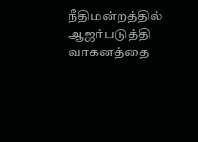நீதிமன்றத்தில் ஆஜர்படுத்தி வாகனத்தை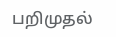பறிமுதல்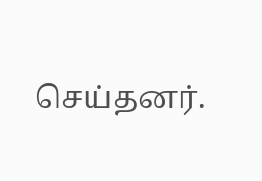செய்தனர்.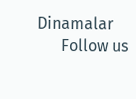Dinamalar
      Follow us